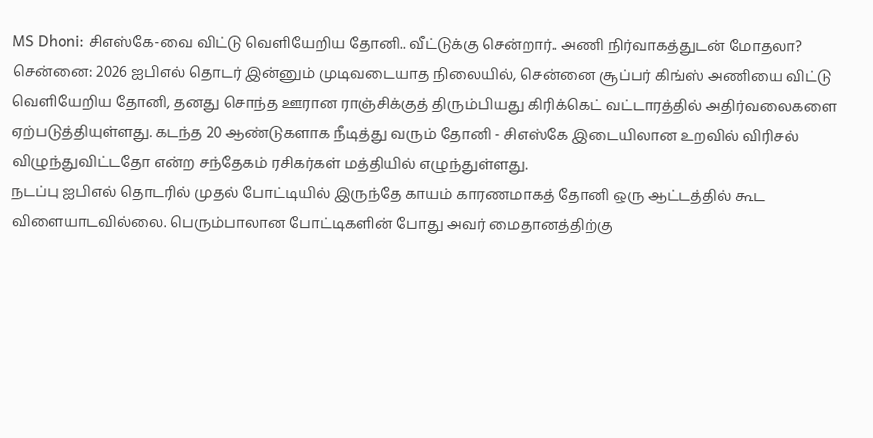MS Dhoni: சிஎஸ்கே-வை விட்டு வெளியேறிய தோனி.. வீட்டுக்கு சென்றார்.. அணி நிர்வாகத்துடன் மோதலா?
சென்னை: 2026 ஐபிஎல் தொடர் இன்னும் முடிவடையாத நிலையில், சென்னை சூப்பர் கிங்ஸ் அணியை விட்டு வெளியேறிய தோனி, தனது சொந்த ஊரான ராஞ்சிக்குத் திரும்பியது கிரிக்கெட் வட்டாரத்தில் அதிர்வலைகளை ஏற்படுத்தியுள்ளது. கடந்த 20 ஆண்டுகளாக நீடித்து வரும் தோனி - சிஎஸ்கே இடையிலான உறவில் விரிசல் விழுந்துவிட்டதோ என்ற சந்தேகம் ரசிகர்கள் மத்தியில் எழுந்துள்ளது.
நடப்பு ஐபிஎல் தொடரில் முதல் போட்டியில் இருந்தே காயம் காரணமாகத் தோனி ஒரு ஆட்டத்தில் கூட விளையாடவில்லை. பெரும்பாலான போட்டிகளின் போது அவர் மைதானத்திற்கு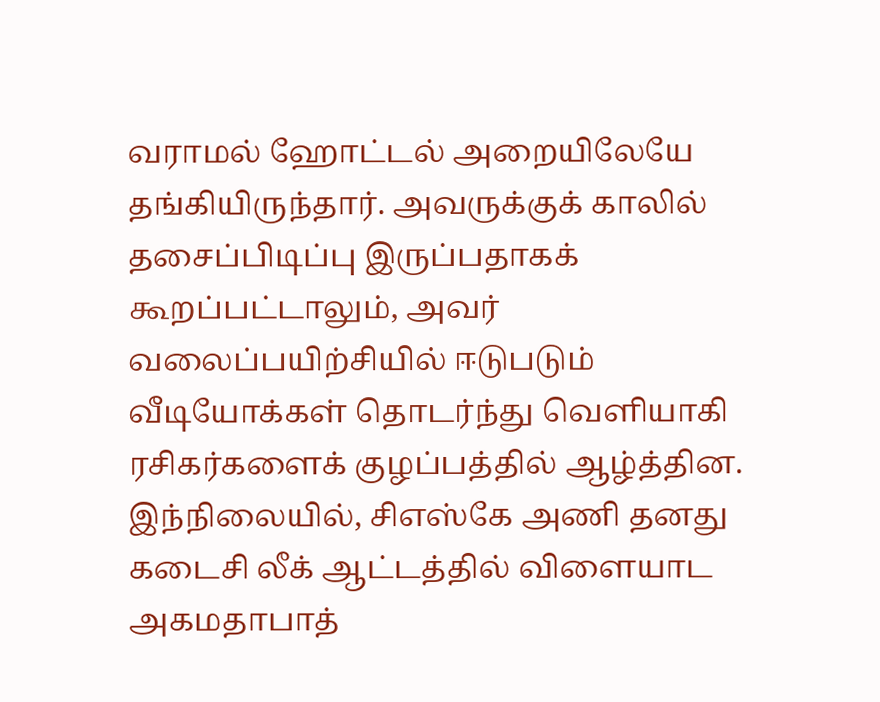வராமல் ஹோட்டல் அறையிலேயே தங்கியிருந்தார். அவருக்குக் காலில் தசைப்பிடிப்பு இருப்பதாகக் கூறப்பட்டாலும், அவர் வலைப்பயிற்சியில் ஈடுபடும் வீடியோக்கள் தொடர்ந்து வெளியாகி ரசிகர்களைக் குழப்பத்தில் ஆழ்த்தின. இந்நிலையில், சிஎஸ்கே அணி தனது கடைசி லீக் ஆட்டத்தில் விளையாட அகமதாபாத்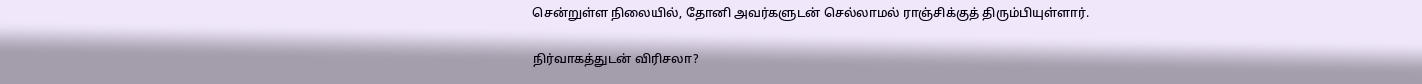சென்றுள்ள நிலையில், தோனி அவர்களுடன் செல்லாமல் ராஞ்சிக்குத் திரும்பியுள்ளார்.

நிர்வாகத்துடன் விரிசலா?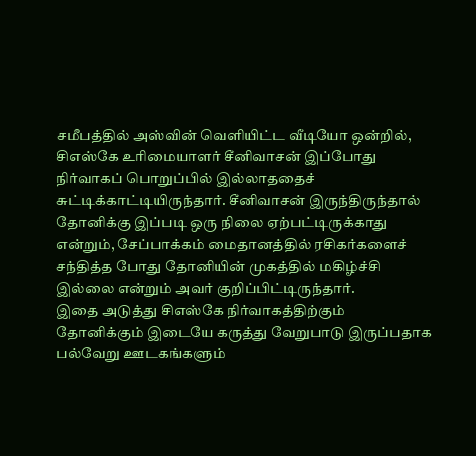சமீபத்தில் அஸ்வின் வெளியிட்ட வீடியோ ஒன்றில், சிஎஸ்கே உரிமையாளர் சீனிவாசன் இப்போது நிர்வாகப் பொறுப்பில் இல்லாததைச் சுட்டிக்காட்டியிருந்தார். சீனிவாசன் இருந்திருந்தால் தோனிக்கு இப்படி ஒரு நிலை ஏற்பட்டிருக்காது என்றும், சேப்பாக்கம் மைதானத்தில் ரசிகர்களைச் சந்தித்த போது தோனியின் முகத்தில் மகிழ்ச்சி இல்லை என்றும் அவர் குறிப்பிட்டிருந்தார்.
இதை அடுத்து சிஎஸ்கே நிர்வாகத்திற்கும் தோனிக்கும் இடையே கருத்து வேறுபாடு இருப்பதாக பல்வேறு ஊடகங்களும்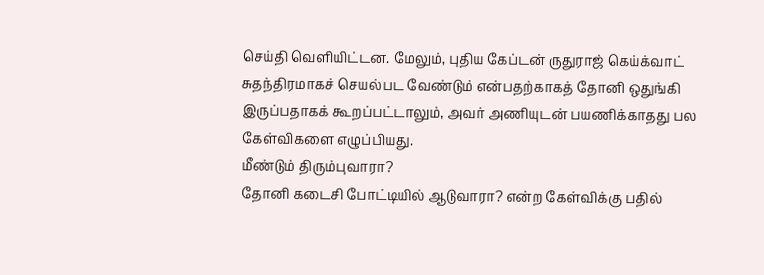செய்தி வெளியிட்டன. மேலும், புதிய கேப்டன் ருதுராஜ் கெய்க்வாட் சுதந்திரமாகச் செயல்பட வேண்டும் என்பதற்காகத் தோனி ஒதுங்கி இருப்பதாகக் கூறப்பட்டாலும், அவர் அணியுடன் பயணிக்காதது பல கேள்விகளை எழுப்பியது.
மீண்டும் திரும்புவாரா?
தோனி கடைசி போட்டியில் ஆடுவாரா? என்ற கேள்விக்கு பதில்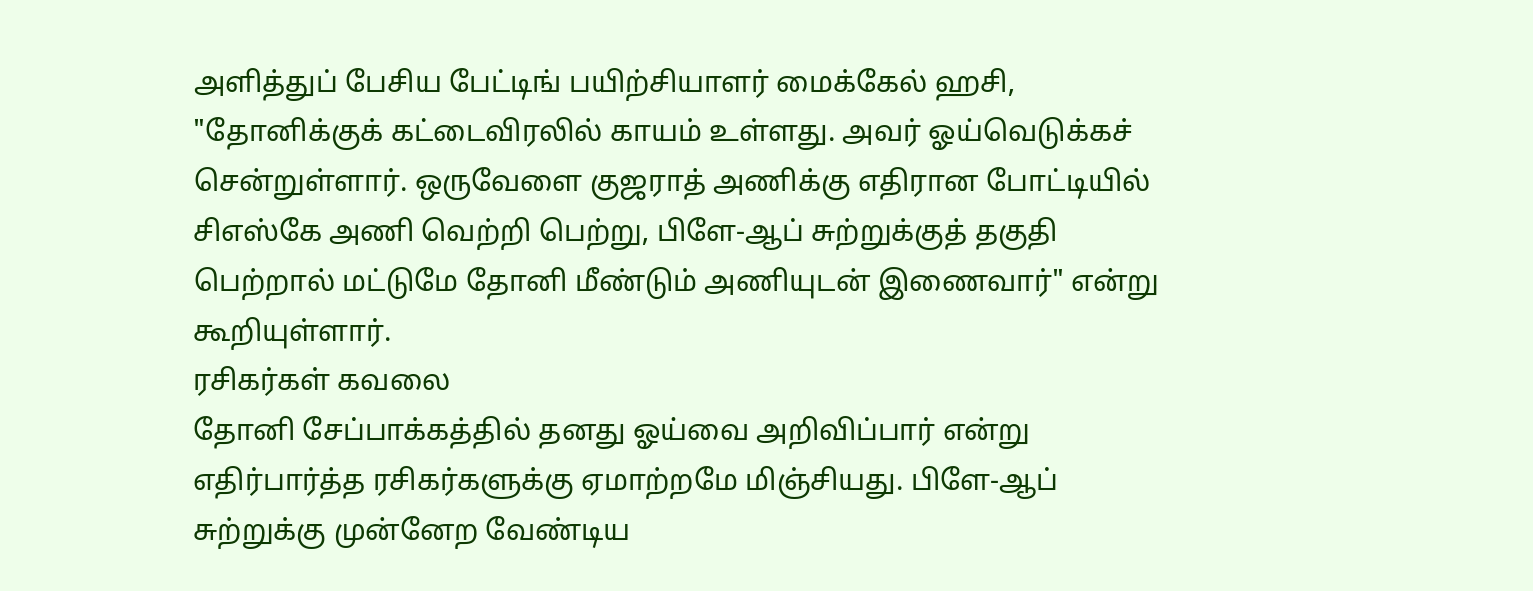அளித்துப் பேசிய பேட்டிங் பயிற்சியாளர் மைக்கேல் ஹசி, "தோனிக்குக் கட்டைவிரலில் காயம் உள்ளது. அவர் ஓய்வெடுக்கச் சென்றுள்ளார். ஒருவேளை குஜராத் அணிக்கு எதிரான போட்டியில் சிஎஸ்கே அணி வெற்றி பெற்று, பிளே-ஆப் சுற்றுக்குத் தகுதி பெற்றால் மட்டுமே தோனி மீண்டும் அணியுடன் இணைவார்" என்று கூறியுள்ளார்.
ரசிகர்கள் கவலை
தோனி சேப்பாக்கத்தில் தனது ஓய்வை அறிவிப்பார் என்று எதிர்பார்த்த ரசிகர்களுக்கு ஏமாற்றமே மிஞ்சியது. பிளே-ஆப் சுற்றுக்கு முன்னேற வேண்டிய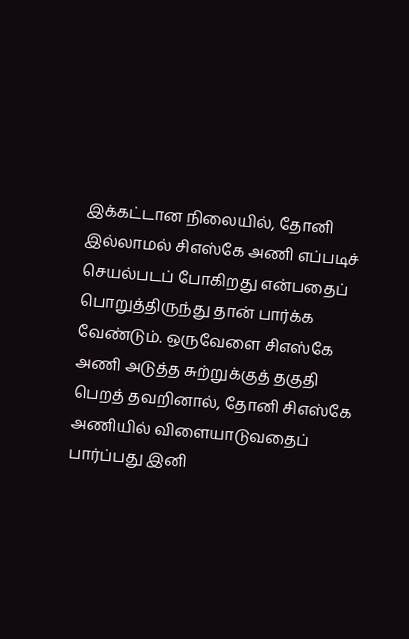இக்கட்டான நிலையில், தோனி இல்லாமல் சிஎஸ்கே அணி எப்படிச் செயல்படப் போகிறது என்பதைப் பொறுத்திருந்து தான் பார்க்க வேண்டும். ஒருவேளை சிஎஸ்கே அணி அடுத்த சுற்றுக்குத் தகுதி பெறத் தவறினால், தோனி சிஎஸ்கே அணியில் விளையாடுவதைப் பார்ப்பது இனி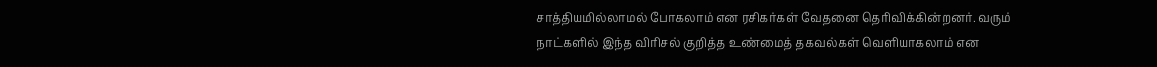சாத்தியமில்லாமல் போகலாம் என ரசிகர்கள் வேதனை தெரிவிக்கின்றனர். வரும் நாட்களில் இந்த விரிசல் குறித்த உண்மைத் தகவல்கள் வெளியாகலாம் என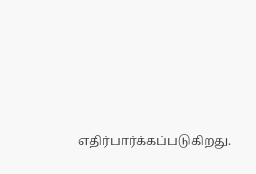எதிர்பார்க்கப்படுகிறது.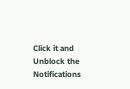Click it and Unblock the Notifications